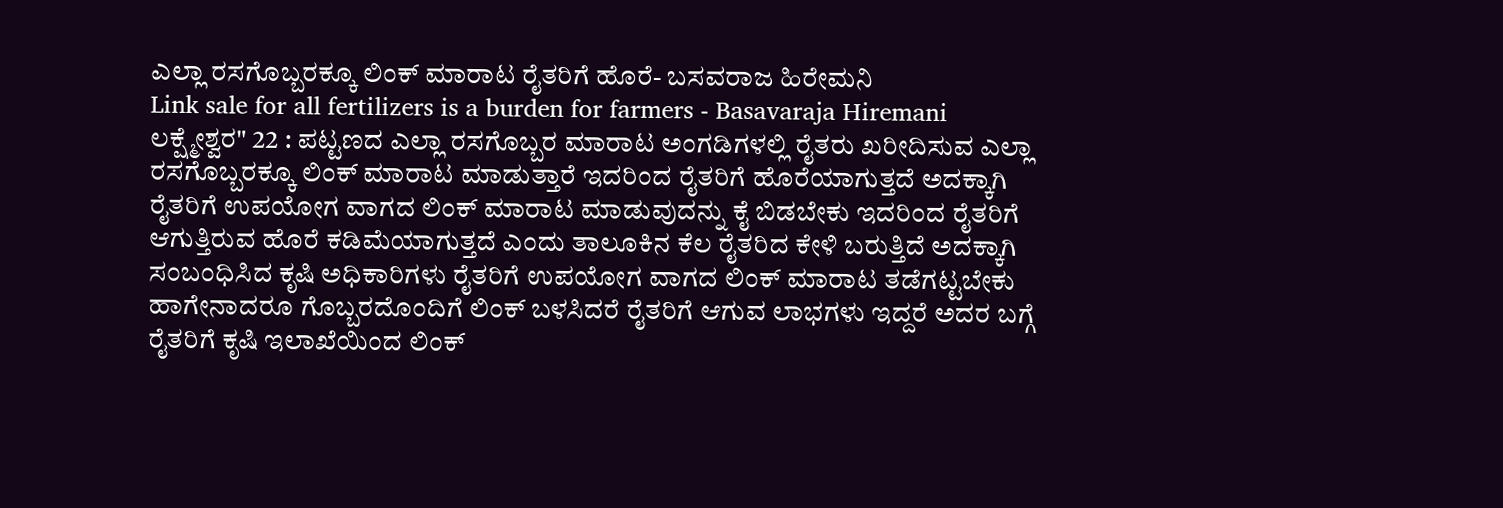ಎಲ್ಲಾ ರಸಗೊಬ್ಬರಕ್ಕೂ ಲಿಂಕ್ ಮಾರಾಟ ರೈತರಿಗೆ ಹೊರೆ- ಬಸವರಾಜ ಹಿರೇಮನಿ
Link sale for all fertilizers is a burden for farmers - Basavaraja Hiremani
ಲಕ್ಷ್ಮೇಶ್ವರ" 22 : ಪಟ್ಟಣದ ಎಲ್ಲಾ ರಸಗೊಬ್ಬರ ಮಾರಾಟ ಅಂಗಡಿಗಳಲ್ಲಿ ರೈತರು ಖರೀದಿಸುವ ಎಲ್ಲಾ ರಸಗೊಬ್ಬರಕ್ಕೂ ಲಿಂಕ್ ಮಾರಾಟ ಮಾಡುತ್ತಾರೆ ಇದರಿಂದ ರೈತರಿಗೆ ಹೊರೆಯಾಗುತ್ತದೆ ಅದಕ್ಕಾಗಿ ರೈತರಿಗೆ ಉಪಯೋಗ ವಾಗದ ಲಿಂಕ್ ಮಾರಾಟ ಮಾಡುವುದನ್ನು ಕೈ ಬಿಡಬೇಕು ಇದರಿಂದ ರೈತರಿಗೆ ಆಗುತ್ತಿರುವ ಹೊರೆ ಕಡಿಮೆಯಾಗುತ್ತದೆ ಎಂದು ತಾಲೂಕಿನ ಕೆಲ ರೈತರಿದ ಕೇಳಿ ಬರುತ್ತಿದೆ ಅದಕ್ಕಾಗಿ ಸಂಬಂಧಿಸಿದ ಕೃಷಿ ಅಧಿಕಾರಿಗಳು ರೈತರಿಗೆ ಉಪಯೋಗ ವಾಗದ ಲಿಂಕ್ ಮಾರಾಟ ತಡೆಗಟ್ಟಬೇಕು ಹಾಗೇನಾದರೂ ಗೊಬ್ಬರದೊಂದಿಗೆ ಲಿಂಕ್ ಬಳಸಿದರೆ ರೈತರಿಗೆ ಆಗುವ ಲಾಭಗಳು ಇದ್ದರೆ ಅದರ ಬಗ್ಗೆ ರೈತರಿಗೆ ಕೃಷಿ ಇಲಾಖೆಯಿಂದ ಲಿಂಕ್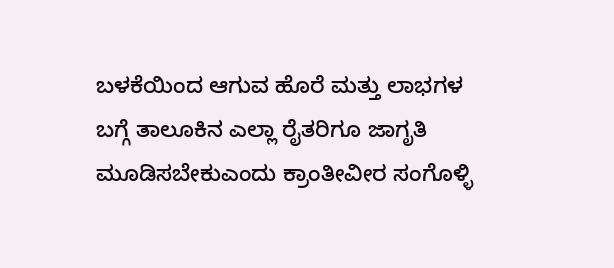ಬಳಕೆಯಿಂದ ಆಗುವ ಹೊರೆ ಮತ್ತು ಲಾಭಗಳ ಬಗ್ಗೆ ತಾಲೂಕಿನ ಎಲ್ಲಾ ರೈತರಿಗೂ ಜಾಗೃತಿ ಮೂಡಿಸಬೇಕುಎಂದು ಕ್ರಾಂತೀವೀರ ಸಂಗೊಳ್ಳಿ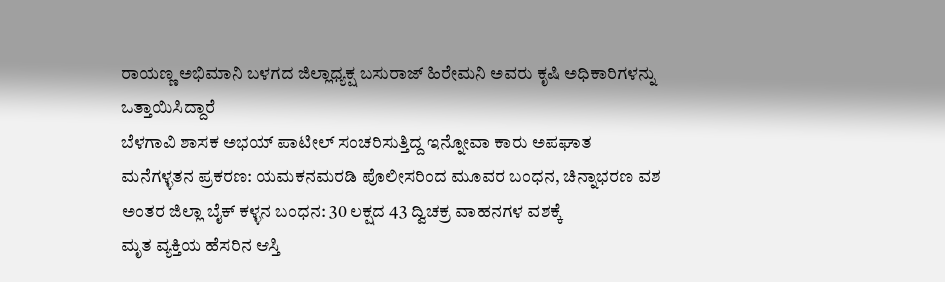ರಾಯಣ್ಣ ಅಭಿಮಾನಿ ಬಳಗದ ಜಿಲ್ಲಾಧ್ಯಕ್ಷ ಬಸುರಾಜ್ ಹಿರೇಮನಿ ಅವರು ಕೃಷಿ ಅಧಿಕಾರಿಗಳನ್ನು ಒತ್ತಾಯಿಸಿದ್ದಾರೆ
ಬೆಳಗಾವಿ ಶಾಸಕ ಅಭಯ್ ಪಾಟೀಲ್ ಸಂಚರಿಸುತ್ತಿದ್ದ ಇನ್ನೋವಾ ಕಾರು ಅಪಘಾತ
ಮನೆಗಳ್ಳತನ ಪ್ರಕರಣ: ಯಮಕನಮರಡಿ ಪೊಲೀಸರಿಂದ ಮೂವರ ಬಂಧನ, ಚಿನ್ನಾಭರಣ ವಶ
ಅಂತರ ಜಿಲ್ಲಾ ಬೈಕ್ ಕಳ್ಳನ ಬಂಧನ: 30 ಲಕ್ಷದ 43 ದ್ವಿಚಕ್ರ ವಾಹನಗಳ ವಶಕ್ಕೆ
ಮೃತ ವ್ಯಕ್ತಿಯ ಹೆಸರಿನ ಆಸ್ತಿ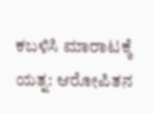ಕಬಳಿಸಿ ಮಾರಾಟಕ್ಕೆ ಯತ್ನ: ಆರೋಪಿತನ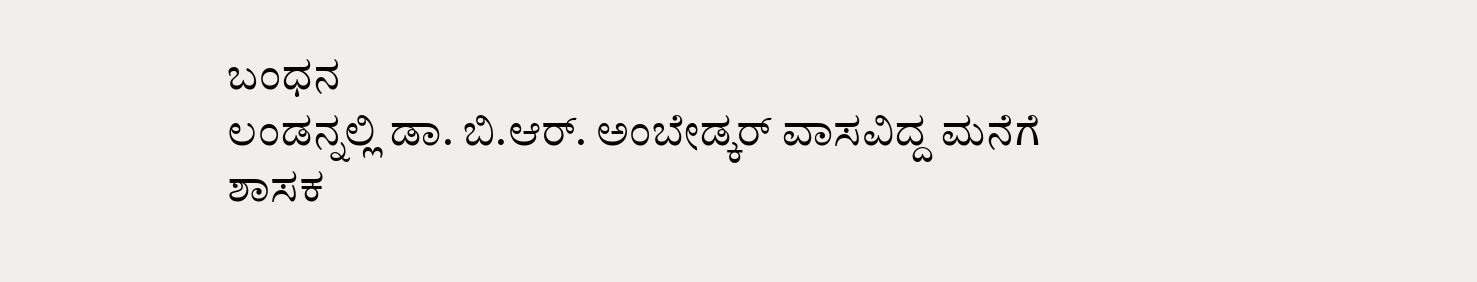ಬಂಧನ
ಲಂಡನ್ನಲ್ಲಿ ಡಾ. ಬಿ.ಆರ್. ಅಂಬೇಡ್ಕರ್ ವಾಸವಿದ್ದ ಮನೆಗೆ ಶಾಸಕ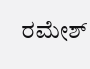ರಮೇಶ್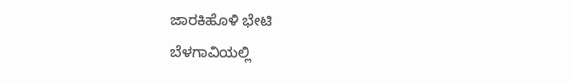ಜಾರಕಿಹೊಳಿ ಭೇಟಿ
ಬೆಳಗಾವಿಯಲ್ಲಿ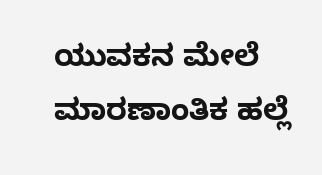ಯುವಕನ ಮೇಲೆ ಮಾರಣಾಂತಿಕ ಹಲ್ಲೆ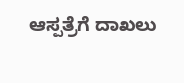ಆಸ್ಪತ್ರೆಗೆ ದಾಖಲು